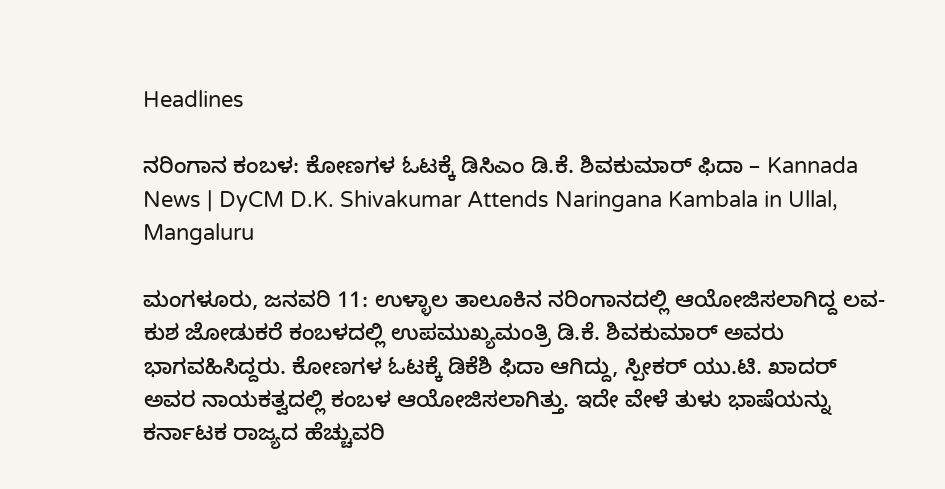Headlines

ನರಿಂಗಾನ ಕಂಬಳ: ಕೋಣಗಳ ಓಟಕ್ಕೆ ಡಿಸಿಎಂ ಡಿ.ಕೆ. ಶಿವಕುಮಾರ್ ಫಿದಾ – Kannada News | DyCM D.K. Shivakumar Attends Naringana Kambala in Ullal, Mangaluru

ಮಂಗಳೂರು, ಜನವರಿ 11: ಉಳ್ಳಾಲ ತಾಲೂಕಿನ ನರಿಂಗಾನದಲ್ಲಿ ಆಯೋಜಿಸಲಾಗಿದ್ದ ಲವ-ಕುಶ ಜೋಡುಕರೆ ಕಂಬಳದಲ್ಲಿ ಉಪಮುಖ್ಯಮಂತ್ರಿ ಡಿ.ಕೆ. ಶಿವಕುಮಾರ್ ಅವರು ಭಾಗವಹಿಸಿದ್ದರು. ಕೋಣಗಳ ಓಟಕ್ಕೆ ಡಿಕೆಶಿ ಫಿದಾ ಆಗಿದ್ದು, ಸ್ಪೀಕರ್ ಯು.ಟಿ. ಖಾದರ್ ಅವರ ನಾಯಕತ್ವದಲ್ಲಿ ಕಂಬಳ ಆಯೋಜಿಸಲಾಗಿತ್ತು. ಇದೇ ವೇಳೆ ತುಳು ಭಾಷೆಯನ್ನು ಕರ್ನಾಟಕ ರಾಜ್ಯದ ಹೆಚ್ಚುವರಿ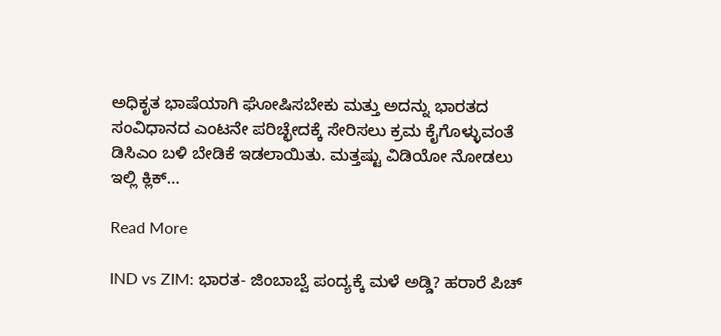ಅಧಿಕೃತ ಭಾಷೆಯಾಗಿ ಘೋಷಿಸಬೇಕು ಮತ್ತು ಅದನ್ನು ಭಾರತದ ಸಂವಿಧಾನದ ಎಂಟನೇ ಪರಿಚ್ಛೇದಕ್ಕೆ ಸೇರಿಸಲು ಕ್ರಮ ಕೈಗೊಳ್ಳುವಂತೆ ಡಿಸಿಎಂ ಬಳಿ ಬೇಡಿಕೆ ಇಡಲಾಯಿತು. ಮತ್ತಷ್ಟು ವಿಡಿಯೋ ನೋಡಲು ಇಲ್ಲಿ ಕ್ಲಿಕ್…

Read More

IND vs ZIM: ಭಾರತ- ಜಿಂಬಾಬ್ವೆ ಪಂದ್ಯಕ್ಕೆ ಮಳೆ ಅಡ್ಡಿ? ಹರಾರೆ ಪಿಚ್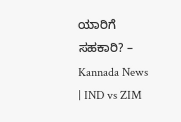ಯಾರಿಗೆ ಸಹಕಾರಿ? – Kannada News | IND vs ZIM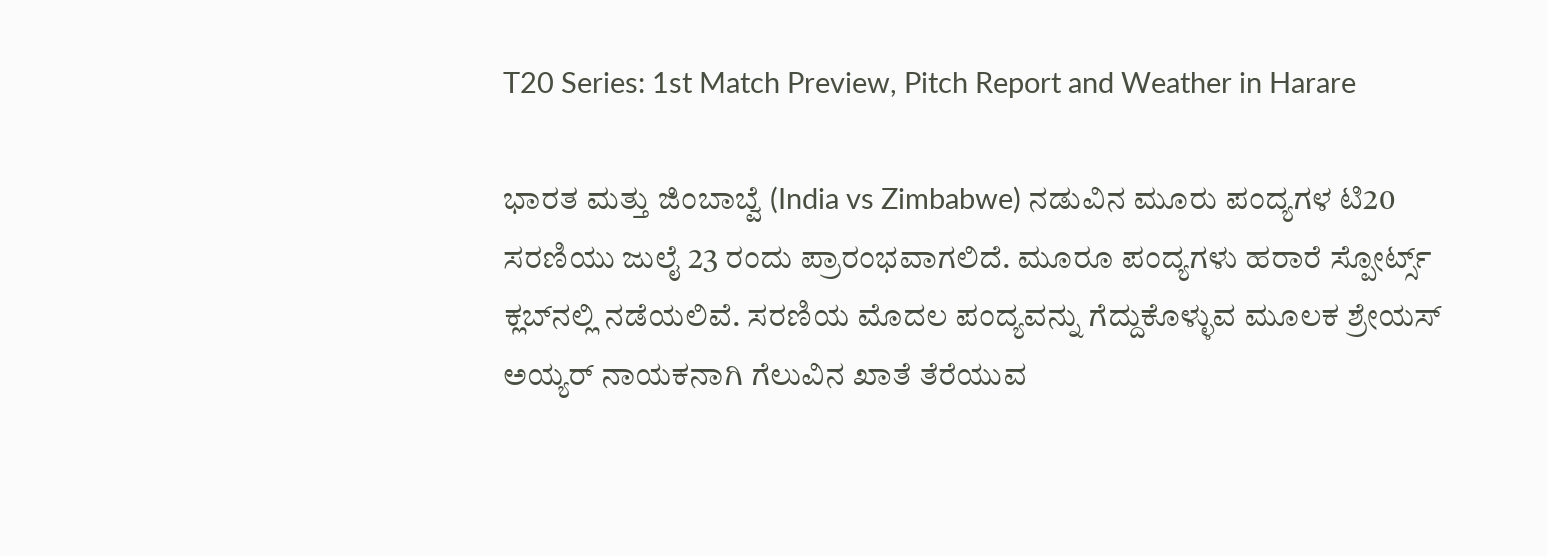T20 Series: 1st Match Preview, Pitch Report and Weather in Harare

ಭಾರತ ಮತ್ತು ಜಿಂಬಾಬ್ವೆ (India vs Zimbabwe) ನಡುವಿನ ಮೂರು ಪಂದ್ಯಗಳ ಟಿ20 ಸರಣಿಯು ಜುಲೈ 23 ರಂದು ಪ್ರಾರಂಭವಾಗಲಿದೆ. ಮೂರೂ ಪಂದ್ಯಗಳು ಹರಾರೆ ಸ್ಪೋರ್ಟ್ಸ್ ಕ್ಲಬ್‌ನಲ್ಲಿ ನಡೆಯಲಿವೆ. ಸರಣಿಯ ಮೊದಲ ಪಂದ್ಯವನ್ನು ಗೆದ್ದುಕೊಳ್ಳುವ ಮೂಲಕ ಶ್ರೇಯಸ್ ಅಯ್ಯರ್ ನಾಯಕನಾಗಿ ಗೆಲುವಿನ ಖಾತೆ ತೆರೆಯುವ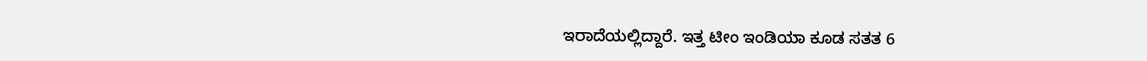ಇರಾದೆಯಲ್ಲಿದ್ದಾರೆ. ಇತ್ತ ಟೀಂ ಇಂಡಿಯಾ ಕೂಡ ಸತತ 6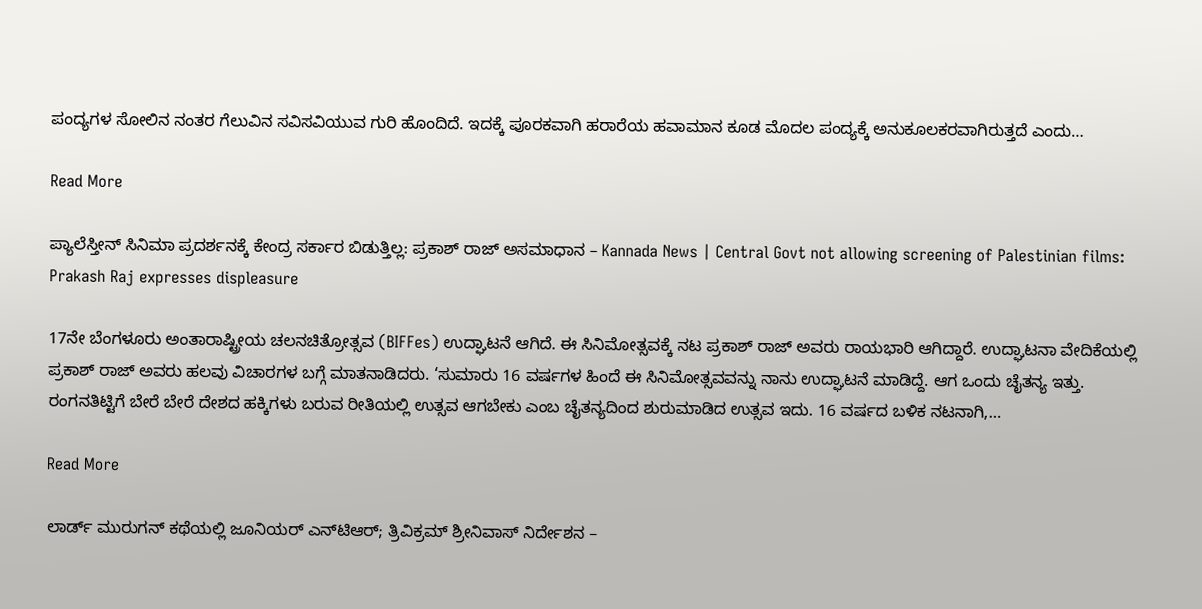ಪಂದ್ಯಗಳ ಸೋಲಿನ ನಂತರ ಗೆಲುವಿನ ಸವಿಸವಿಯುವ ಗುರಿ ಹೊಂದಿದೆ. ಇದಕ್ಕೆ ಪೂರಕವಾಗಿ ಹರಾರೆಯ ಹವಾಮಾನ ಕೂಡ ಮೊದಲ ಪಂದ್ಯಕ್ಕೆ ಅನುಕೂಲಕರವಾಗಿರುತ್ತದೆ ಎಂದು…

Read More

ಪ್ಯಾಲೆಸ್ತೀನ್ ಸಿನಿಮಾ ಪ್ರದರ್ಶನಕ್ಕೆ ಕೇಂದ್ರ ಸರ್ಕಾರ ಬಿಡುತ್ತಿಲ್ಲ: ಪ್ರಕಾಶ್ ರಾಜ್ ಅಸಮಾಧಾನ – Kannada News | Central Govt not allowing screening of Palestinian films: Prakash Raj expresses displeasure

17ನೇ ಬೆಂಗಳೂರು ಅಂತಾರಾಷ್ಟ್ರೀಯ ಚಲನಚಿತ್ರೋತ್ಸವ (BIFFes) ಉದ್ಘಾಟನೆ ಆಗಿದೆ. ಈ ಸಿನಿಮೋತ್ಸವಕ್ಕೆ ನಟ ಪ್ರಕಾಶ್ ರಾಜ್ ಅವರು ರಾಯಭಾರಿ ಆಗಿದ್ದಾರೆ. ಉದ್ಘಾಟನಾ ವೇದಿಕೆಯಲ್ಲಿ ಪ್ರಕಾಶ್ ರಾಜ್ ಅವರು ಹಲವು ವಿಚಾರಗಳ ಬಗ್ಗೆ ಮಾತನಾಡಿದರು. ‘ಸುಮಾರು 16 ವರ್ಷಗಳ ಹಿಂದೆ ಈ ಸಿನಿಮೋತ್ಸವವನ್ನು ನಾನು ಉದ್ಘಾಟನೆ ಮಾಡಿದ್ದೆ. ಆಗ ಒಂದು ಚೈತನ್ಯ ಇತ್ತು. ರಂಗನತಿಟ್ಟಿಗೆ ಬೇರೆ ಬೇರೆ ದೇಶದ ಹಕ್ಕಿಗಳು ಬರುವ ರೀತಿಯಲ್ಲಿ ಉತ್ಸವ ಆಗಬೇಕು ಎಂಬ ಚೈತನ್ಯದಿಂದ ಶುರುಮಾಡಿದ ಉತ್ಸವ ಇದು. 16 ವರ್ಷದ ಬಳಿಕ ನಟನಾಗಿ,…

Read More

ಲಾರ್ಡ್ ಮುರುಗನ್ ಕಥೆಯಲ್ಲಿ ಜೂನಿಯರ್ ಎನ್‌ಟಿಆರ್; ತ್ರಿವಿಕ್ರಮ್ ಶ್ರೀನಿವಾಸ್ ನಿರ್ದೇಶನ –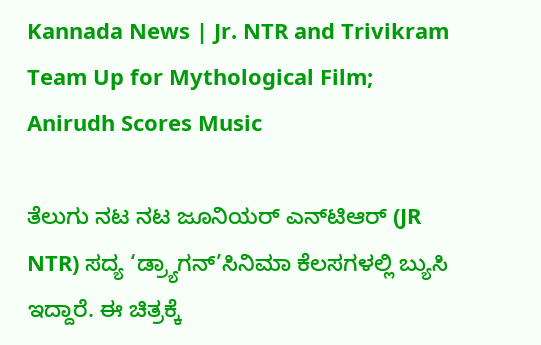Kannada News | Jr. NTR and Trivikram Team Up for Mythological Film; Anirudh Scores Music

ತೆಲುಗು ನಟ ನಟ ಜೂನಿಯರ್ ಎನ್‌ಟಿಆರ್ (JR NTR) ಸದ್ಯ ‘ಡ್ರ್ಯಾಗನ್’ಸಿನಿಮಾ ಕೆಲಸಗಳಲ್ಲಿ ಬ್ಯುಸಿ ಇದ್ದಾರೆ. ಈ ಚಿತ್ರಕ್ಕೆ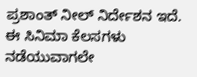ಪ್ರಶಾಂತ್ ನೀಲ್ ನಿರ್ದೇಶನ ಇದೆ. ಈ ಸಿನಿಮಾ ಕೆಲಸಗಳು ನಡೆಯುವಾಗಲೇ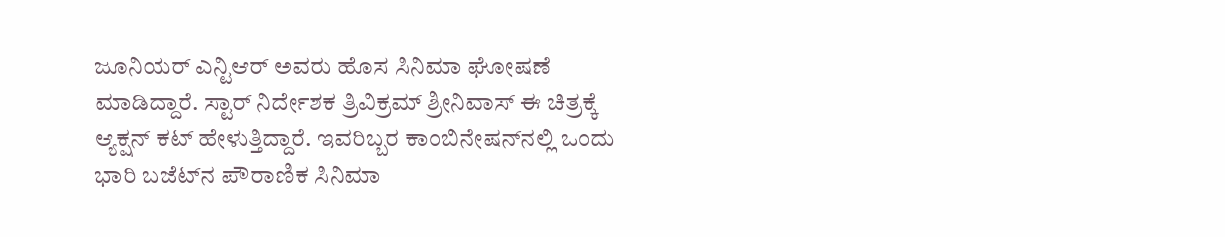ಜೂನಿಯರ್ ಎನ್ಟಿಆರ್ ಅವರು ಹೊಸ ಸಿನಿಮಾ ಘೋಷಣೆ ಮಾಡಿದ್ದಾರೆ. ಸ್ಟಾರ್ ನಿರ್ದೇಶಕ ತ್ರಿವಿಕ್ರಮ್ ಶ್ರೀನಿವಾಸ್ ಈ ಚಿತ್ರಕ್ಕೆ ಆ್ಯಕ್ಷನ್ ಕಟ್ ಹೇಳುತ್ತಿದ್ದಾರೆ. ಇವರಿಬ್ಬರ ಕಾಂಬಿನೇಷನ್‌ನಲ್ಲಿ ಒಂದು ಭಾರಿ ಬಜೆಟ್‌ನ ಪೌರಾಣಿಕ ಸಿನಿಮಾ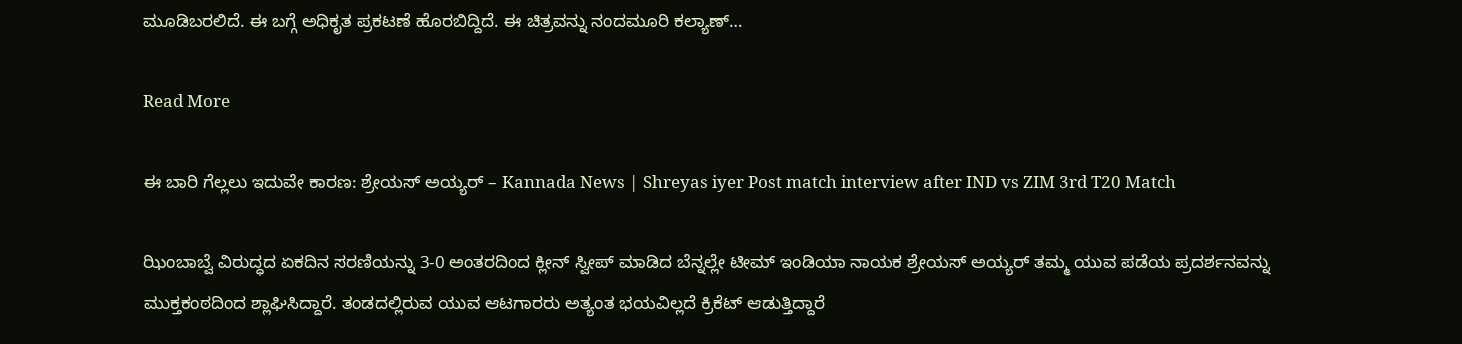ಮೂಡಿಬರಲಿದೆ. ಈ ಬಗ್ಗೆ ಅಧಿಕೃತ ಪ್ರಕಟಣೆ ಹೊರಬಿದ್ದಿದೆ. ಈ ಚಿತ್ರವನ್ನು ನಂದಮೂರಿ ಕಲ್ಯಾಣ್…

Read More

ಈ ಬಾರಿ ಗೆಲ್ಲಲು ಇದುವೇ ಕಾರಣ: ಶ್ರೇಯಸ್ ಅಯ್ಯರ್ – Kannada News | Shreyas iyer Post match interview after IND vs ZIM 3rd T20 Match

ಝಿಂಬಾಬ್ವೆ ವಿರುದ್ಧದ ಏಕದಿನ ಸರಣಿಯನ್ನು 3-0 ಅಂತರದಿಂದ ಕ್ಲೀನ್ ಸ್ವೀಪ್ ಮಾಡಿದ ಬೆನ್ನಲ್ಲೇ ಟೀಮ್ ಇಂಡಿಯಾ ನಾಯಕ ಶ್ರೇಯಸ್ ಅಯ್ಯರ್ ತಮ್ಮ ಯುವ ಪಡೆಯ ಪ್ರದರ್ಶನವನ್ನು ಮುಕ್ತಕಂಠದಿಂದ ಶ್ಲಾಘಿಸಿದ್ದಾರೆ. ತಂಡದಲ್ಲಿರುವ ಯುವ ಆಟಗಾರರು ಅತ್ಯಂತ ಭಯವಿಲ್ಲದೆ ಕ್ರಿಕೆಟ್ ಆಡುತ್ತಿದ್ದಾರೆ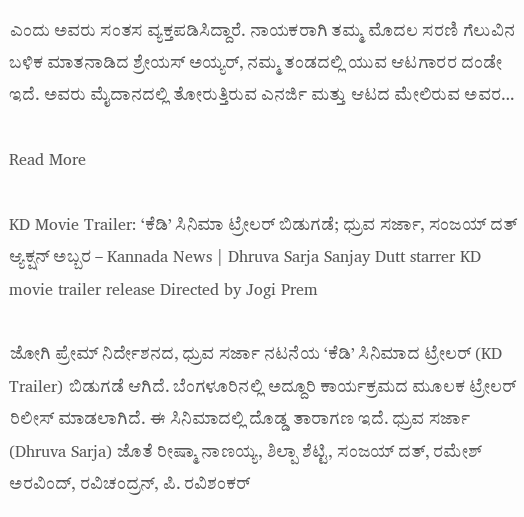ಎಂದು ಅವರು ಸಂತಸ ವ್ಯಕ್ತಪಡಿಸಿದ್ದಾರೆ. ನಾಯಕರಾಗಿ ತಮ್ಮ ಮೊದಲ ಸರಣಿ ಗೆಲುವಿನ ಬಳಿಕ ಮಾತನಾಡಿದ ಶ್ರೇಯಸ್ ಅಯ್ಯರ್, ನಮ್ಮ ತಂಡದಲ್ಲಿ ಯುವ ಆಟಗಾರರ ದಂಡೇ ಇದೆ. ಅವರು ಮೈದಾನದಲ್ಲಿ ತೋರುತ್ತಿರುವ ಎನರ್ಜಿ ಮತ್ತು ಆಟದ ಮೇಲಿರುವ ಅವರ…

Read More

KD Movie Trailer: ‘ಕೆಡಿ’ ಸಿನಿಮಾ ಟ್ರೇಲರ್ ಬಿಡುಗಡೆ; ಧ್ರುವ ಸರ್ಜಾ, ಸಂಜಯ್ ದತ್ ಆ್ಯಕ್ಷನ್ ಅಬ್ಬರ – Kannada News | Dhruva Sarja Sanjay Dutt starrer KD movie trailer release Directed by Jogi Prem

ಜೋಗಿ ಪ್ರೇಮ್ ನಿರ್ದೇಶನದ, ಧ್ರುವ ಸರ್ಜಾ ನಟನೆಯ ‘ಕೆಡಿ’ ಸಿನಿಮಾದ ಟ್ರೇಲರ್ (KD Trailer) ಬಿಡುಗಡೆ ಆಗಿದೆ. ಬೆಂಗಳೂರಿನಲ್ಲಿ ಅದ್ದೂರಿ ಕಾರ್ಯಕ್ರಮದ ಮೂಲಕ ಟ್ರೇಲರ್ ರಿಲೀಸ್ ಮಾಡಲಾಗಿದೆ. ಈ ಸಿನಿಮಾದಲ್ಲಿ ದೊಡ್ಡ ತಾರಾಗಣ ಇದೆ. ಧ್ರುವ ಸರ್ಜಾ (Dhruva Sarja) ಜೊತೆ ರೀಷ್ಮಾ ನಾಣಯ್ಯ, ಶಿಲ್ಪಾ ಶೆಟ್ಟಿ, ಸಂಜಯ್ ದತ್, ರಮೇಶ್ ಅರವಿಂದ್, ರವಿಚಂದ್ರನ್, ಪಿ. ರವಿಶಂಕರ್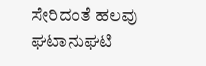ಸೇರಿದಂತೆ ಹಲವು ಘಟಾನುಘಟಿ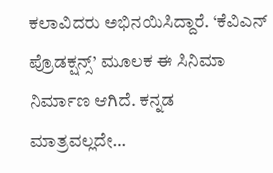ಕಲಾವಿದರು ಅಭಿನಯಿಸಿದ್ದಾರೆ. ‘ಕೆವಿಎನ್ ಪ್ರೊಡಕ್ಷನ್ಸ್’ ಮೂಲಕ ಈ ಸಿನಿಮಾ ನಿರ್ಮಾಣ ಆಗಿದೆ. ಕನ್ನಡ ಮಾತ್ರವಲ್ಲದೇ…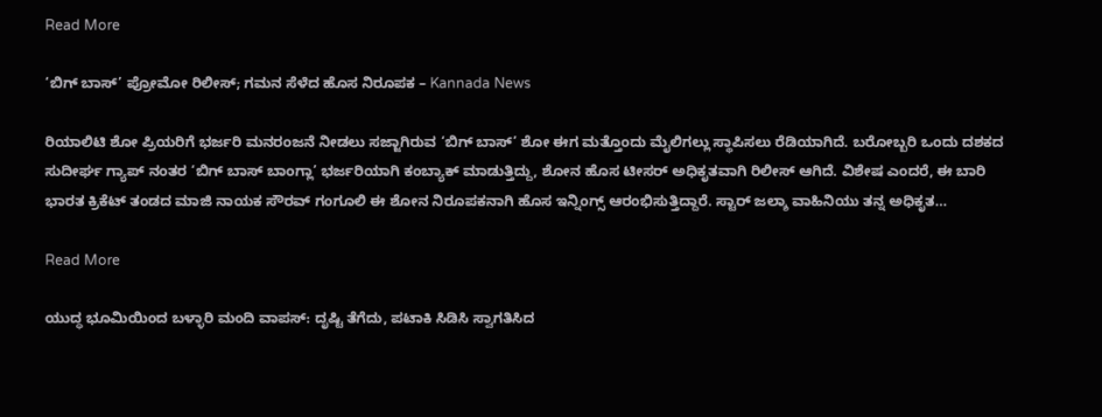Read More

‘ಬಿಗ್ ಬಾಸ್’ ಪ್ರೋಮೋ ರಿಲೀಸ್; ಗಮನ ಸೆಳೆದ ಹೊಸ ನಿರೂಪಕ – Kannada News

ರಿಯಾಲಿಟಿ ಶೋ ಪ್ರಿಯರಿಗೆ ಭರ್ಜರಿ ಮನರಂಜನೆ ನೀಡಲು ಸಜ್ಜಾಗಿರುವ ‘ಬಿಗ್ ಬಾಸ್’ ಶೋ ಈಗ ಮತ್ತೊಂದು ಮೈಲಿಗಲ್ಲು ಸ್ಥಾಪಿಸಲು ರೆಡಿಯಾಗಿದೆ. ಬರೋಬ್ಬರಿ ಒಂದು ದಶಕದ ಸುದೀರ್ಘ ಗ್ಯಾಪ್ ನಂತರ ‘ಬಿಗ್ ಬಾಸ್ ಬಾಂಗ್ಲಾ’ ಭರ್ಜರಿಯಾಗಿ ಕಂಬ್ಯಾಕ್ ಮಾಡುತ್ತಿದ್ದು, ಶೋನ ಹೊಸ ಟೀಸರ್ ಅಧಿಕೃತವಾಗಿ ರಿಲೀಸ್ ಆಗಿದೆ. ವಿಶೇಷ ಎಂದರೆ, ಈ ಬಾರಿ ಭಾರತ ಕ್ರಿಕೆಟ್ ತಂಡದ ಮಾಜಿ ನಾಯಕ ಸೌರವ್ ಗಂಗೂಲಿ ಈ ಶೋನ ನಿರೂಪಕನಾಗಿ ಹೊಸ ಇನ್ನಿಂಗ್ಸ್ ಆರಂಭಿಸುತ್ತಿದ್ದಾರೆ. ಸ್ಟಾರ್ ಜಲ್ಶಾ ವಾಹಿನಿಯು ತನ್ನ ಅಧಿಕೃತ…

Read More

ಯುದ್ಧ ಭೂಮಿಯಿಂದ ಬಳ್ಳಾರಿ ಮಂದಿ ವಾಪಸ್: ದೃಷ್ಟಿ ತೆಗೆದು, ಪಟಾಕಿ ಸಿಡಿಸಿ ಸ್ವಾಗತಿಸಿದ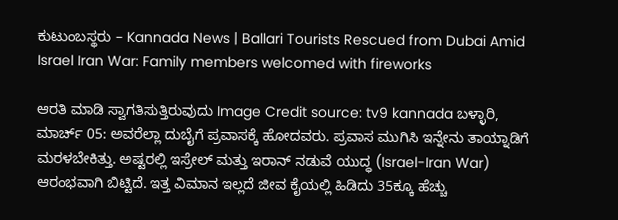ಕುಟುಂಬಸ್ಥರು – Kannada News | Ballari Tourists Rescued from Dubai Amid Israel Iran War: Family members welcomed with fireworks

ಆರತಿ ಮಾಡಿ ಸ್ವಾಗತಿಸುತ್ತಿರುವುದು Image Credit source: tv9 kannada ಬಳ್ಳಾರಿ, ಮಾರ್ಚ್ 05: ಅವರೆಲ್ಲಾ ದುಬೈಗೆ ಪ್ರವಾಸಕ್ಕೆ ಹೋದವರು. ಪ್ರವಾಸ ಮುಗಿಸಿ ಇನ್ನೇನು ತಾಯ್ನಾಡಿಗೆ ಮರಳಬೇಕಿತ್ತು. ಅಷ್ಟರಲ್ಲಿ ಇಸ್ರೇಲ್ ಮತ್ತು ಇರಾನ್ ನಡುವೆ ಯುದ್ಧ (Israel-Iran War) ಆರಂಭವಾಗಿ ಬಿಟ್ಟಿದೆ. ಇತ್ತ ವಿಮಾನ ಇಲ್ಲದೆ ಜೀವ ಕೈಯಲ್ಲಿ ಹಿಡಿದು 35ಕ್ಕೂ ಹೆಚ್ಚು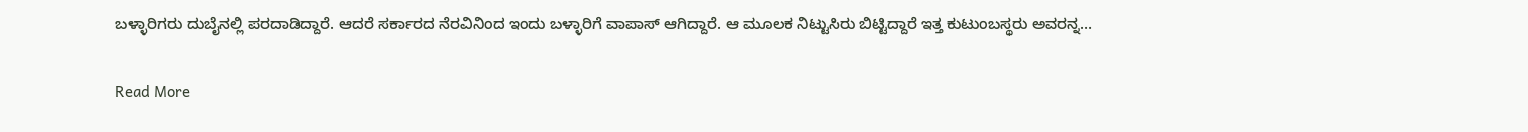ಬಳ್ಳಾರಿಗರು ದುಬೈನಲ್ಲಿ ಪರದಾಡಿದ್ದಾರೆ. ಆದರೆ ಸರ್ಕಾರದ ನೆರವಿನಿಂದ ಇಂದು ಬಳ್ಳಾರಿಗೆ ವಾಪಾಸ್ ಆಗಿದ್ದಾರೆ. ಆ ಮೂಲಕ ನಿಟ್ಟುಸಿರು ಬಿಟ್ಟಿದ್ದಾರೆ ಇತ್ತ ಕುಟುಂಬಸ್ಥರು ಅವರನ್ನ…

Read More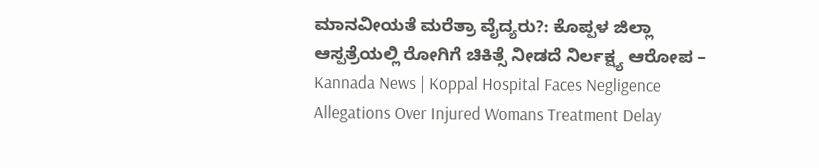ಮಾನವೀಯತೆ ಮರೆತ್ರಾ ವೈದ್ಯರು?: ಕೊಪ್ಪಳ ಜಿಲ್ಲಾ ಆಸ್ಪತ್ರೆಯಲ್ಲಿ ರೋಗಿಗೆ ಚಿಕಿತ್ಸೆ ನೀಡದೆ ನಿರ್ಲಕ್ಷ್ಯ ಆರೋಪ – Kannada News | Koppal Hospital Faces Negligence Allegations Over Injured Womans Treatment Delay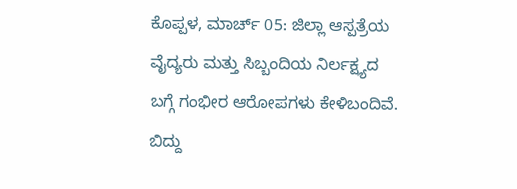ಕೊಪ್ಪಳ, ಮಾರ್ಚ್ 05: ಜಿಲ್ಲಾ ಆಸ್ಪತ್ರೆಯ ವೈದ್ಯರು ಮತ್ತು ಸಿಬ್ಬಂದಿಯ ನಿರ್ಲಕ್ಷ್ಯದ ಬಗ್ಗೆ ಗಂಭೀರ ಆರೋಪಗಳು ಕೇಳಿಬಂದಿವೆ. ಬಿದ್ದು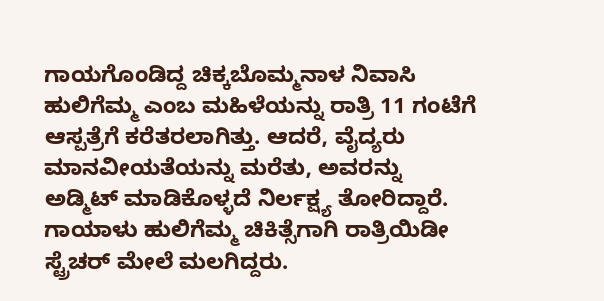ಗಾಯಗೊಂಡಿದ್ದ ಚಿಕ್ಕಬೊಮ್ಮನಾಳ ನಿವಾಸಿ ಹುಲಿಗೆಮ್ಮ ಎಂಬ ಮಹಿಳೆಯನ್ನು ರಾತ್ರಿ 11 ಗಂಟೆಗೆ ಆಸ್ಪತ್ರೆಗೆ ಕರೆತರಲಾಗಿತ್ತು. ಆದರೆ, ವೈದ್ಯರು ಮಾನವೀಯತೆಯನ್ನು ಮರೆತು, ಅವರನ್ನು ಅಡ್ಮಿಟ್ ಮಾಡಿಕೊಳ್ಳದೆ ನಿರ್ಲಕ್ಷ್ಯ ತೋರಿದ್ದಾರೆ. ಗಾಯಾಳು ಹುಲಿಗೆಮ್ಮ ಚಿಕಿತ್ಸೆಗಾಗಿ ರಾತ್ರಿಯಿಡೀ ಸ್ಟ್ರೆಚರ್ ಮೇಲೆ ಮಲಗಿದ್ದರು.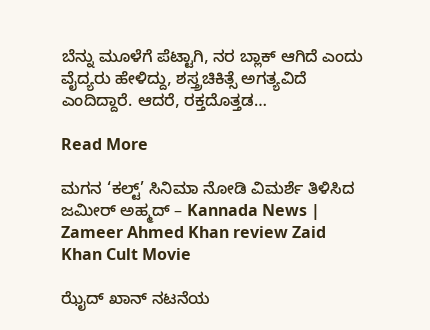ಬೆನ್ನು ಮೂಳೆಗೆ ಪೆಟ್ಟಾಗಿ, ನರ ಬ್ಲಾಕ್ ಆಗಿದೆ ಎಂದು ವೈದ್ಯರು ಹೇಳಿದ್ದು, ಶಸ್ತ್ರಚಿಕಿತ್ಸೆ ಅಗತ್ಯವಿದೆ ಎಂದಿದ್ದಾರೆ. ಆದರೆ, ರಕ್ತದೊತ್ತಡ…

Read More

ಮಗನ ‘ಕಲ್ಟ್’ ಸಿನಿಮಾ ನೋಡಿ ವಿಮರ್ಶೆ ತಿಳಿಸಿದ ಜಮೀರ್ ಅಹ್ಮದ್ – Kannada News | Zameer Ahmed Khan review Zaid Khan Cult Movie

ಝೈದ್ ಖಾನ್ ನಟನೆಯ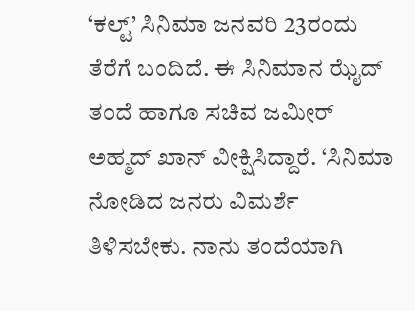‘ಕಲ್ಟ್’ ಸಿನಿಮಾ ಜನವರಿ 23ರಂದು ತೆರೆಗೆ ಬಂದಿದೆ. ಈ ಸಿನಿಮಾನ ಝೈದ್ ತಂದೆ ಹಾಗೂ ಸಚಿವ ಜಮೀರ್ ಅಹ್ಮದ್ ಖಾನ್ ವೀಕ್ಷಿಸಿದ್ದಾರೆ. ‘ಸಿನಿಮಾ ನೋಡಿದ ಜನರು ವಿಮರ್ಶೆ ತಿಳಿಸಬೇಕು. ನಾನು ತಂದೆಯಾಗಿ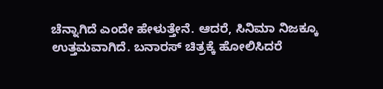ಚೆನ್ನಾಗಿದೆ ಎಂದೇ ಹೇಳುತ್ತೇನೆ. ಆದರೆ, ಸಿನಿಮಾ ನಿಜಕ್ಕೂ ಉತ್ತಮವಾಗಿದೆ. ಬನಾರಸ್ ಚಿತ್ರಕ್ಕೆ ಹೋಲಿಸಿದರೆ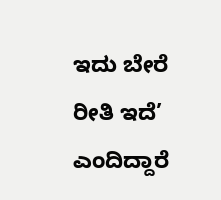ಇದು ಬೇರೆ ರೀತಿ ಇದೆ’ ಎಂದಿದ್ದಾರೆ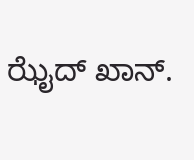ಝೈದ್ ಖಾನ್.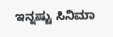ಇನ್ನಷ್ಟು ಸಿನಿಮಾ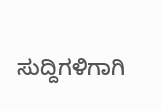ಸುದ್ದಿಗಳಿಗಾಗಿ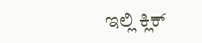ಇಲ್ಲಿ ಕ್ಲಿಕ್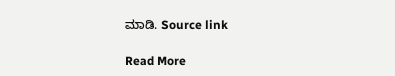ಮಾಡಿ. Source link

Read More